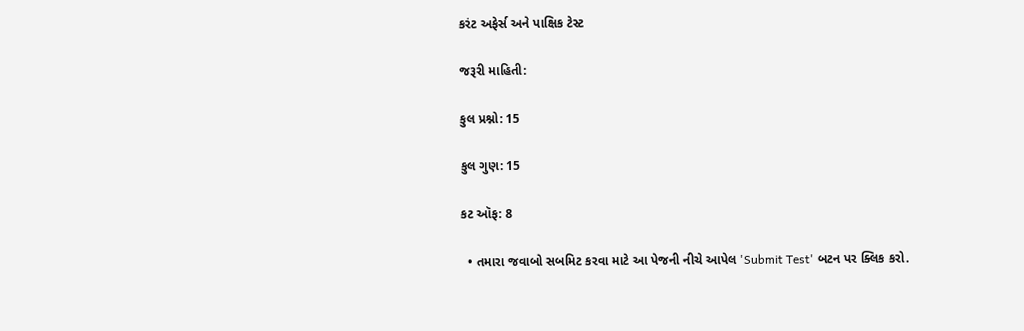કરંટ અફેર્સ અને પાક્ષિક ટેસ્ટ

જરૂરી માહિતી:

કુલ પ્રશ્નો: 15

કુલ ગુણ: 15

કટ ઑફ: 8

  • તમારા જવાબો સબમિટ કરવા માટે આ પેજની નીચે આપેલ 'Submit Test' બટન પર ક્લિક કરો.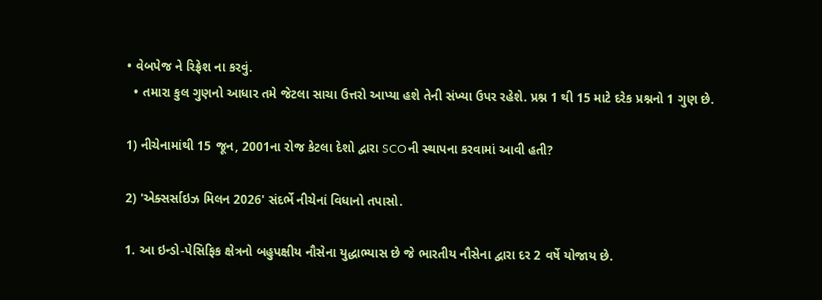• વેબપેજ ને રિફ્રેશ ના કરવું.
  • તમારા કુલ ગુણનો આધાર તમે જેટલા સાચા ઉત્તરો આપ્યા હશે તેની સંખ્યા ઉપર રહેશે. પ્રશ્ન 1 થી 15 માટે દરેક પ્રશ્નનો 1 ગુણ છે.

1) નીચેનામાંથી 15 જૂન, 2001ના રોજ કેટલા દેશો દ્વારા SCOની સ્થાપના કરવામાં આવી હતી?

2) 'એક્સર્સાઇઝ મિલન 2026' સંદર્ભે નીચેનાં વિધાનો તપાસો.

1. આ ઇન્ડો-પેસિફિક ક્ષેત્રનો બહુપક્ષીય નૌસેના યુદ્ધાભ્યાસ છે જે ભારતીય નૌસેના દ્વારા દર 2 વર્ષે યોજાય છે.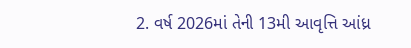2. વર્ષ 2026માં તેની 13મી આવૃત્તિ આંધ્ર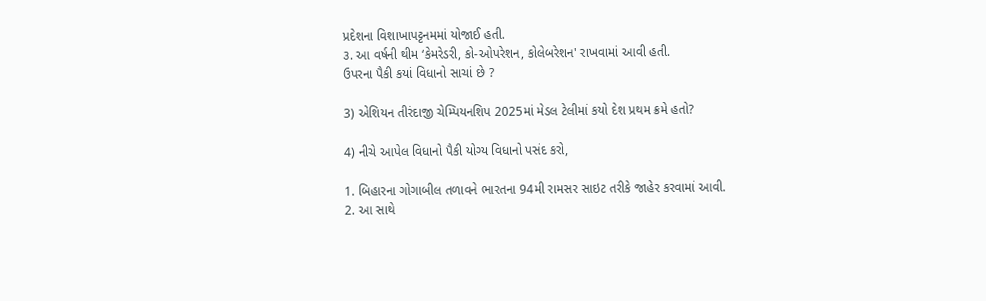પ્રદેશના વિશાખાપટ્ટનમમાં યોજાઈ હતી.
૩. આ વર્ષની થીમ ‘કેમરેડરી, કો-ઓપરેશન, કોલેબરેશન' રાખવામાં આવી હતી.
ઉપરના પૈકી કયાં વિધાનો સાચાં છે ?

3) એશિયન તીરંદાજી ચેમ્પિયનશિપ 2025માં મેડલ ટેલીમાં કયો દેશ પ્રથમ ક્રમે હતો?

4) નીચે આપેલ વિધાનો પૈકી યોગ્ય વિધાનો પસંદ કરો,

1. બિહારના ગોગાબીલ તળાવને ભારતના 94મી રામસર સાઇટ તરીકે જાહેર કરવામાં આવી.
2. આ સાથે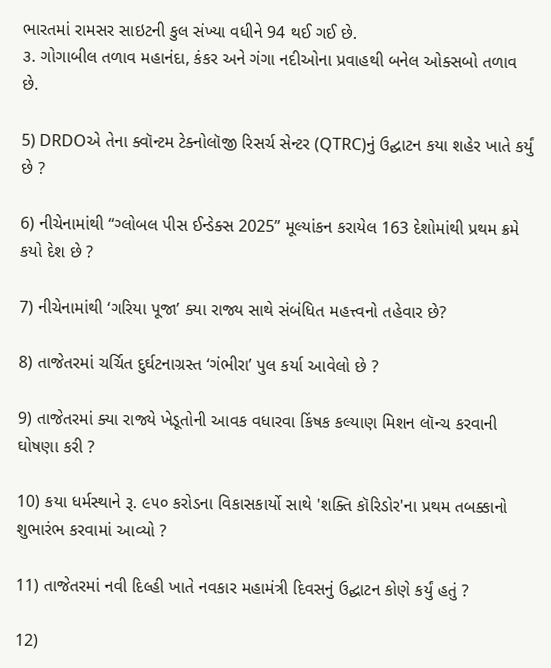ભારતમાં રામસર સાઇટની કુલ સંખ્યા વધીને 94 થઈ ગઈ છે.
૩. ગોગાબીલ તળાવ મહાનંદા, કંકર અને ગંગા નદીઓના પ્રવાહથી બનેલ ઓક્સબો તળાવ છે.

5) DRDOએ તેના ક્વૉન્ટમ ટેક્નોલૉજી રિસર્ચ સેન્ટર (QTRC)નું ઉદ્ઘાટન કયા શહેર ખાતે કર્યું છે ?

6) નીચેનામાંથી “ગ્લોબલ પીસ ઈન્ડેક્સ 2025” મૂલ્યાંકન કરાયેલ 163 દેશોમાંથી પ્રથમ ક્રમે કયો દેશ છે ?

7) નીચેનામાંથી ‘ગરિયા પૂજા’ ક્યા રાજ્ય સાથે સંબંધિત મહત્ત્વનો તહેવાર છે?

8) તાજેતરમાં ચર્ચિત દુર્ઘટનાગ્રસ્ત ‘ગંભીરા’ પુલ કર્યા આવેલો છે ?

9) તાજેતરમાં ક્યા રાજ્યે ખેડૂતોની આવક વધારવા કિંષક કલ્યાણ મિશન લૉન્ચ કરવાની ઘોષણા કરી ?

10) કયા ધર્મસ્થાને રૂ. ૯૫૦ કરોડના વિકાસકાર્યો સાથે 'શક્તિ કૉરિડોર'ના પ્રથમ તબક્કાનો શુભારંભ કરવામાં આવ્યો ?

11) તાજેતરમાં નવી દિલ્હી ખાતે નવકાર મહામંત્રી દિવસનું ઉદ્ઘાટન કોણે કર્યું હતું ?

12)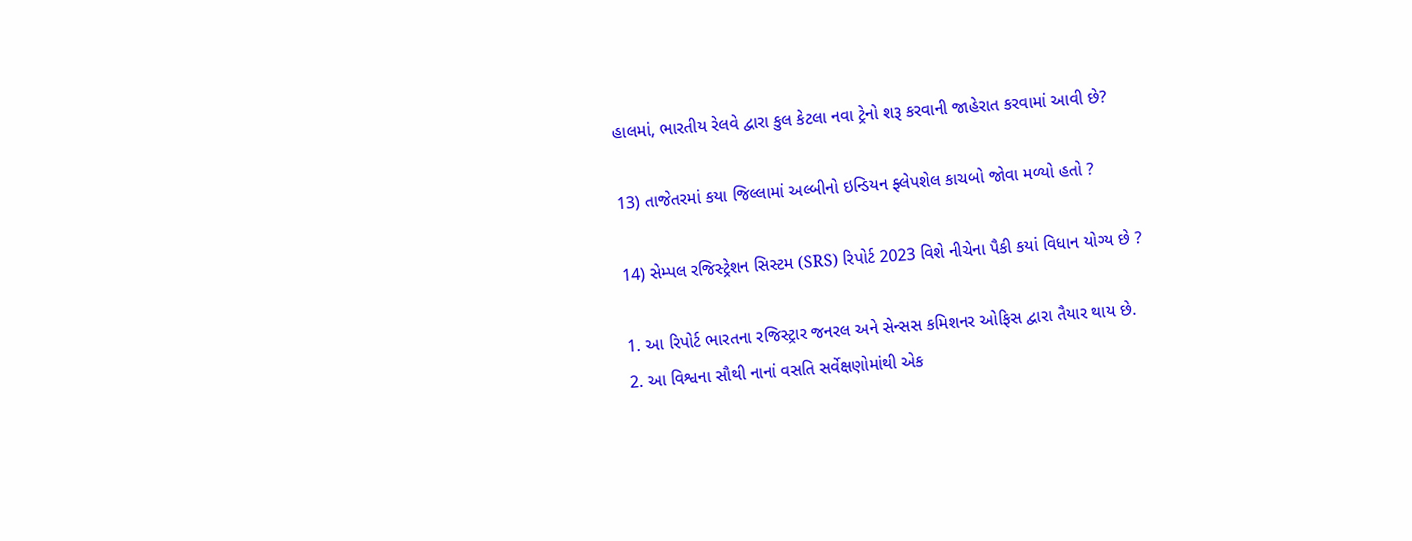હાલમાં, ભારતીય રેલવે દ્વારા કુલ કેટલા નવા ટ્રેનો શરૂ કરવાની જાહેરાત કરવામાં આવી છે?

13) તાજેતરમાં કયા જિલ્લામાં અલ્બીનો ઇન્ડિયન ફ્લેપશેલ કાચબો જોવા મળ્યો હતો ?

14) સેમ્પલ રજિસ્ટ્રેશન સિસ્ટમ (SRS) રિપોર્ટ 2023 વિશે નીચેના પૈકી કયાં વિધાન યોગ્ય છે ?

1. આ રિપોર્ટ ભારતના રજિસ્ટ્રાર જનરલ અને સેન્સસ કમિશનર ઓફિસ દ્વારા તૈયાર થાય છે.
2. આ વિશ્વના સૌથી નાનાં વસતિ સર્વેક્ષણોમાંથી એક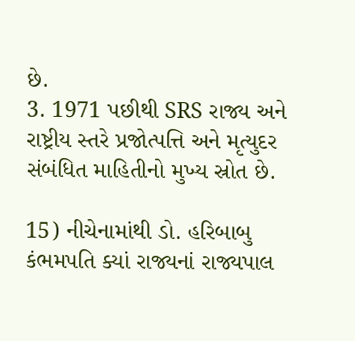છે.
3. 1971 પછીથી SRS રાજ્ય અને રાષ્ટ્રીય સ્તરે પ્રજોત્પત્તિ અને મૃત્યુદર સંબંધિત માહિતીનો મુખ્ય સ્રોત છે.

15) નીચેનામાંથી ડો. હરિબાબુ કંભમપતિ ક્યાં રાજ્યનાં રાજ્યપાલ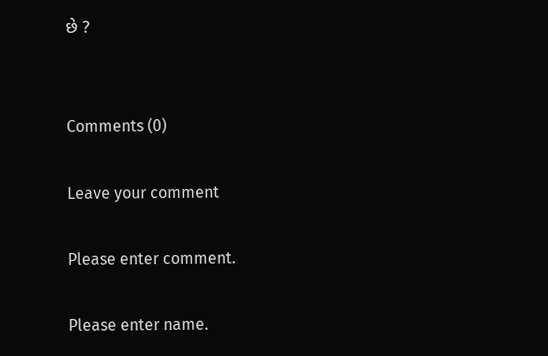છે ?


Comments (0)

Leave your comment

Please enter comment.

Please enter name.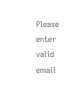Please enter valid email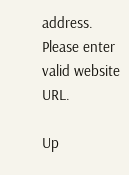address.
Please enter valid website URL.

Up